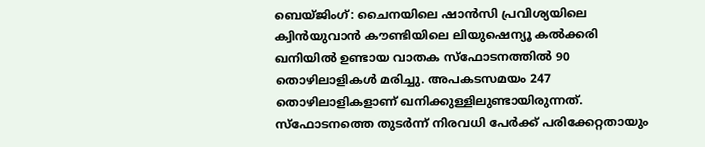ബെയ്ജിംഗ്: ചൈനയിലെ ഷാൻസി പ്രവിശ്യയിലെ ക്വിൻയുവാൻ കൗണ്ടിയിലെ ലിയുഷെന്യൂ കൽക്കരി ഖനിയിൽ ഉണ്ടായ വാതക സ്ഫോടനത്തിൽ 90 തൊഴിലാളികൾ മരിച്ചു. അപകടസമയം 247 തൊഴിലാളികളാണ് ഖനിക്കുള്ളിലുണ്ടായിരുന്നത്.
സ്ഫോടനത്തെ തുടർന്ന് നിരവധി പേർക്ക് പരിക്കേറ്റതായും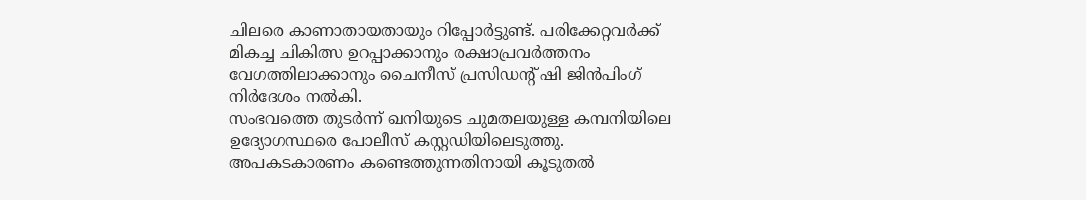ചിലരെ കാണാതായതായും റിപ്പോർട്ടുണ്ട്. പരിക്കേറ്റവർക്ക് മികച്ച ചികിത്സ ഉറപ്പാക്കാനും രക്ഷാപ്രവർത്തനം വേഗത്തിലാക്കാനും ചൈനീസ് പ്രസിഡന്റ് ഷി ജിൻപിംഗ് നിർദേശം നൽകി.
സംഭവത്തെ തുടർന്ന് ഖനിയുടെ ചുമതലയുള്ള കമ്പനിയിലെ ഉദ്യോഗസ്ഥരെ പോലീസ് കസ്റ്റഡിയിലെടുത്തു. അപകടകാരണം കണ്ടെത്തുന്നതിനായി കൂടുതൽ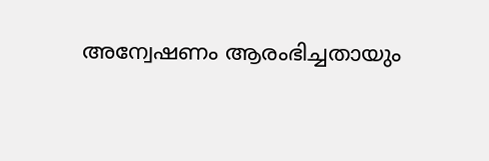അന്വേഷണം ആരംഭിച്ചതായും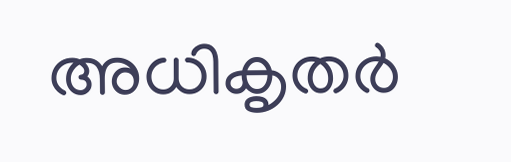അധികൃതർ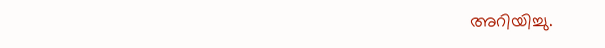അറിയിച്ചു.